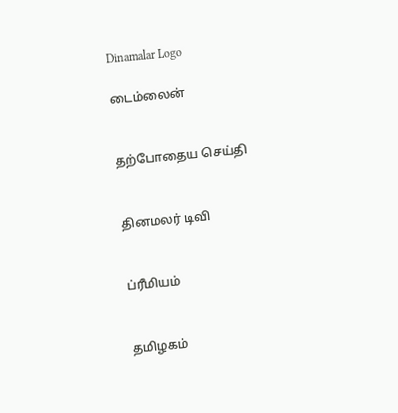Dinamalar Logo

டைம்லைன்


தற்போதைய செய்தி


தினமலர் டிவி


ப்ரீமியம்


தமிழகம்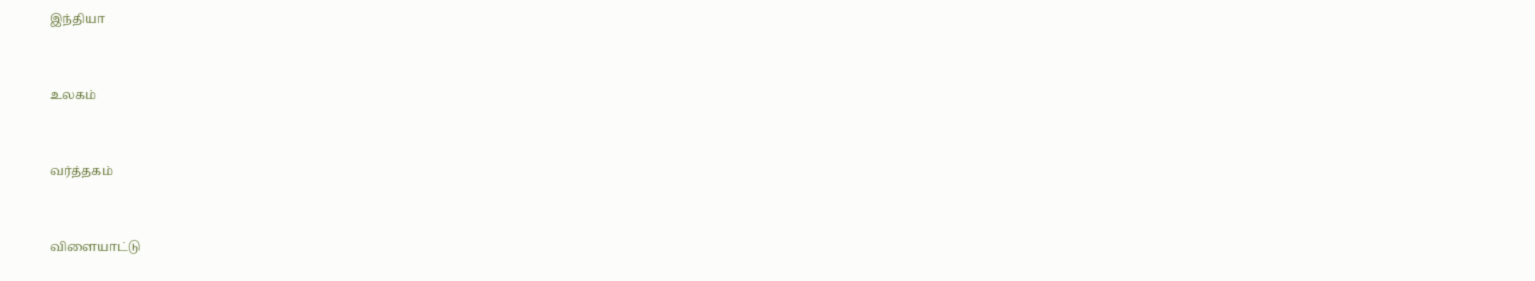இந்தியா


உலகம்


வர்த்தகம்


விளையாட்டு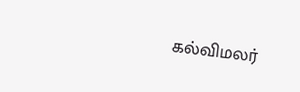கல்விமலர்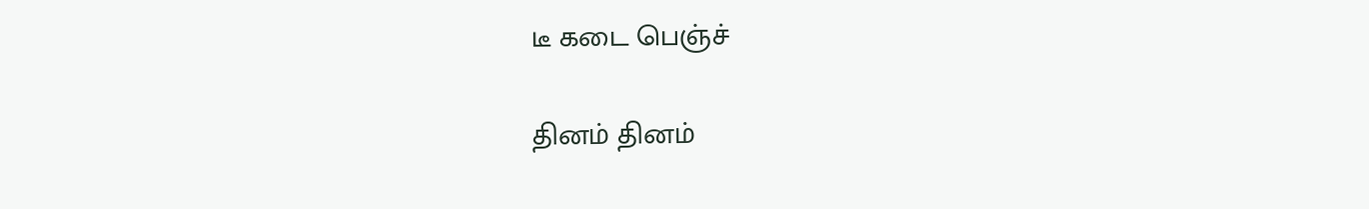டீ கடை பெஞ்ச்

தினம் தினம்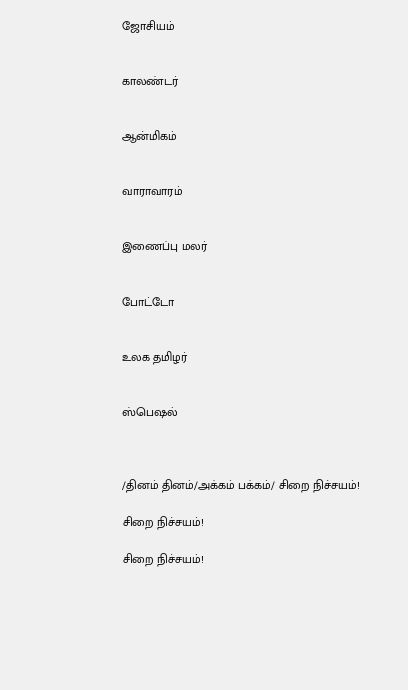ஜோசியம்


காலண்டர்


ஆன்மிகம்


வாராவாரம்


இணைப்பு மலர்


போட்டோ


உலக தமிழர்


ஸ்பெஷல்



/தினம் தினம்/அக்கம் பக்கம்/ சிறை நிச்சயம்!

சிறை நிச்சயம்!

சிறை நிச்சயம்!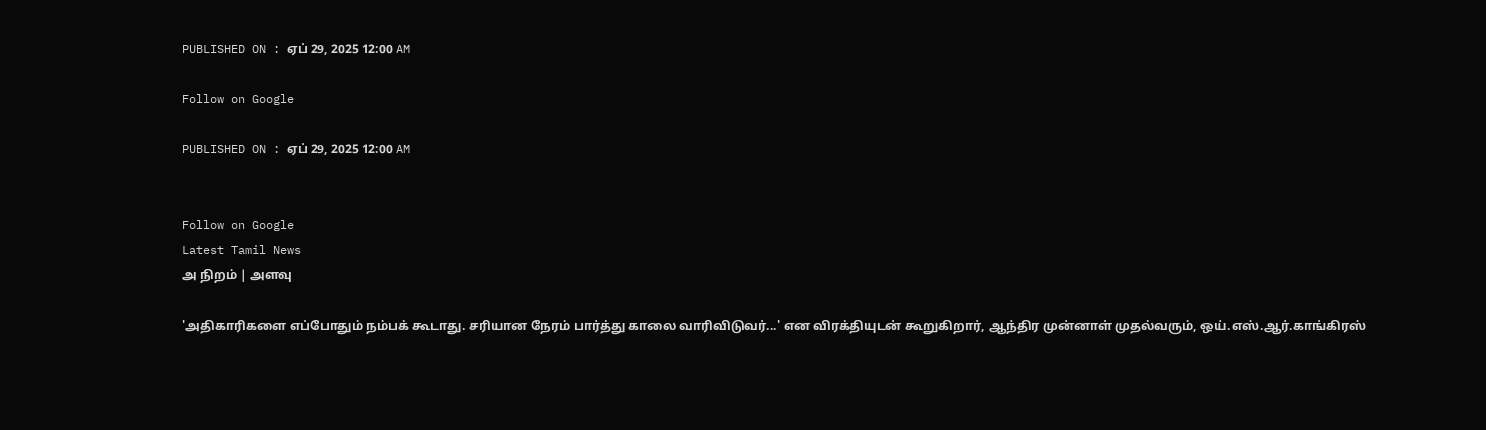PUBLISHED ON : ஏப் 29, 2025 12:00 AM

Follow on Google

PUBLISHED ON : ஏப் 29, 2025 12:00 AM


Follow on Google
Latest Tamil News
அ நிறம் | அளவு

'அதிகாரிகளை எப்போதும் நம்பக் கூடாது. சரியான நேரம் பார்த்து காலை வாரிவிடுவர்...' என விரக்தியுடன் கூறுகிறார், ஆந்திர முன்னாள் முதல்வரும், ஒய்.எஸ்.ஆர்.காங்கிரஸ்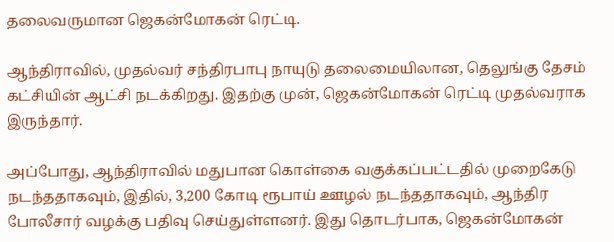தலைவருமான ஜெகன்மோகன் ரெட்டி.

ஆந்திராவில், முதல்வர் சந்திரபாபு நாயுடு தலைமையிலான, தெலுங்கு தேசம் கட்சியின் ஆட்சி நடக்கிறது. இதற்கு முன், ஜெகன்மோகன் ரெட்டி முதல்வராக இருந்தார்.

அப்போது, ஆந்திராவில் மதுபான கொள்கை வகுக்கப்பட்டதில் முறைகேடு நடந்ததாகவும், இதில், 3,200 கோடி ரூபாய் ஊழல் நடந்ததாகவும், ஆந்திர போலீசார் வழக்கு பதிவு செய்துள்ளனர். இது தொடர்பாக, ஜெகன்மோகன்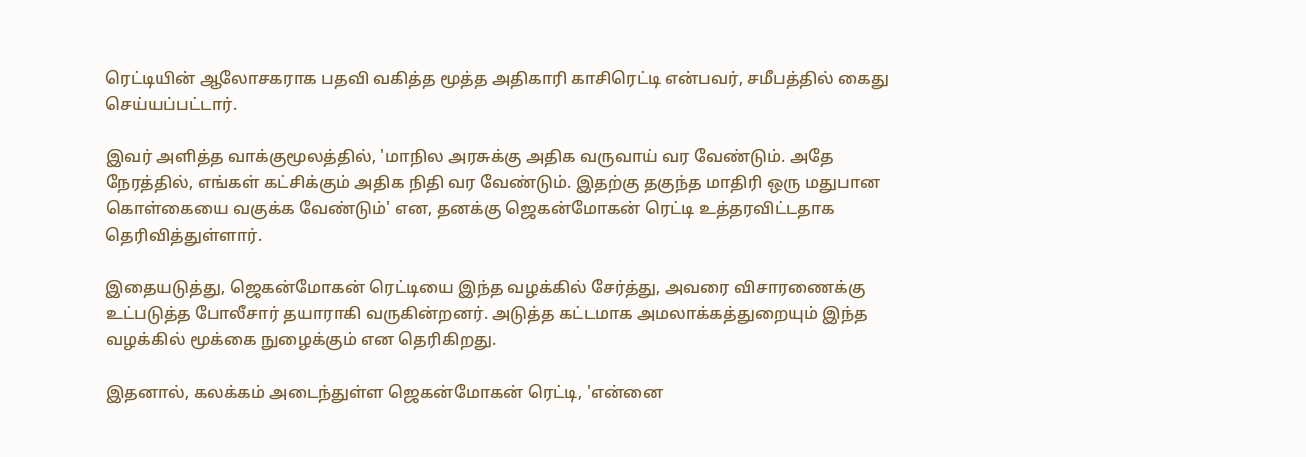ரெட்டியின் ஆலோசகராக பதவி வகித்த மூத்த அதிகாரி காசிரெட்டி என்பவர், சமீபத்தில் கைது செய்யப்பட்டார்.

இவர் அளித்த வாக்குமூலத்தில், 'மாநில அரசுக்கு அதிக வருவாய் வர வேண்டும். அதே நேரத்தில், எங்கள் கட்சிக்கும் அதிக நிதி வர வேண்டும். இதற்கு தகுந்த மாதிரி ஒரு மதுபான கொள்கையை வகுக்க வேண்டும்' என, தனக்கு ஜெகன்மோகன் ரெட்டி உத்தரவிட்டதாக தெரிவித்துள்ளார்.

இதையடுத்து, ஜெகன்மோகன் ரெட்டியை இந்த வழக்கில் சேர்த்து, அவரை விசாரணைக்கு உட்படுத்த போலீசார் தயாராகி வருகின்றனர். அடுத்த கட்டமாக அமலாக்கத்துறையும் இந்த வழக்கில் மூக்கை நுழைக்கும் என தெரிகிறது.

இதனால், கலக்கம் அடைந்துள்ள ஜெகன்மோகன் ரெட்டி, 'என்னை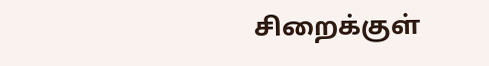சிறைக்குள்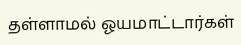தள்ளாமல் ஓயமாட்டார்கள்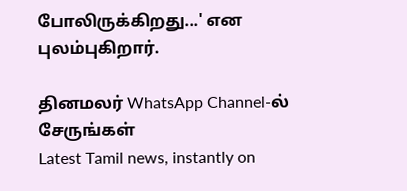போலிருக்கிறது...' என புலம்புகிறார்.

தினமலர் WhatsApp Channel-ல் சேருங்கள்
Latest Tamil news, instantly on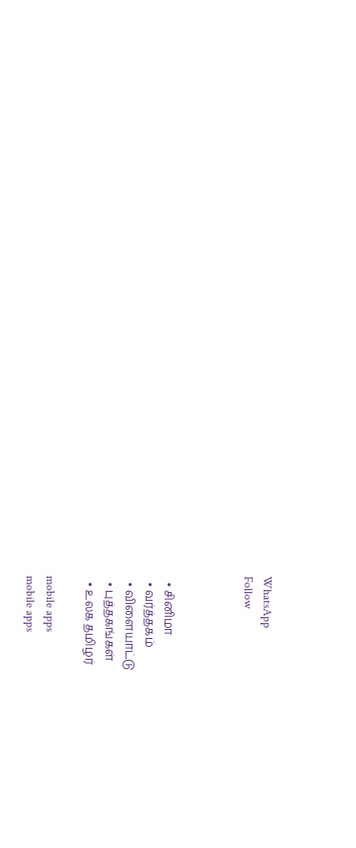WhatsApp
Follow



  • சினிமா
  • வர்த்தகம்
  • விளையாட்டு
  • புத்தகங்கள்
  • உலக தமிழர்

mobile apps
mobile apps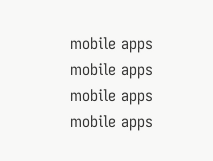mobile apps
mobile apps
mobile apps
mobile apps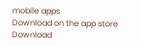mobile apps
Download on the app store
Download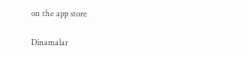on the app store

Dinamalar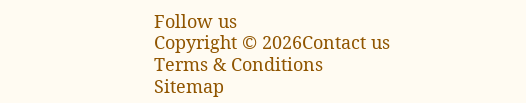Follow us
Copyright © 2026Contact us
Terms & Conditions
Sitemap